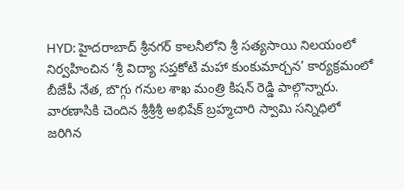HYD: హైదరాబాద్ శ్రీనగర్ కాలనీలోని శ్రీ సత్యసాయి నిలయంలో నిర్వహించిన ‘శ్రీ విద్యా సప్తకోటి మహా కుంకుమార్చన’ కార్యక్రమంలో బీజేపీ నేత, బొగ్గు గనుల శాఖ మంత్రి కిషన్ రెడ్డి పాల్గొన్నారు. వారణాసికి చెందిన శ్రీశ్రీశ్రీ అభిషేక్ బ్రహ్మచారి స్వామి సన్నిధిలో జరిగిన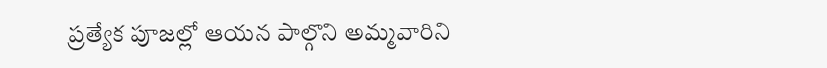ప్రత్యేక పూజల్లో ఆయన పాల్గొని అమ్మవారిని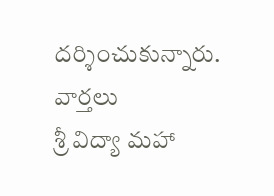దర్శించుకున్నారు.
వార్తలు
శ్రీ విద్యా మహా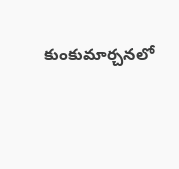కుంకుమార్చనలో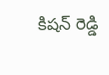కిషన్ రెడ్డి